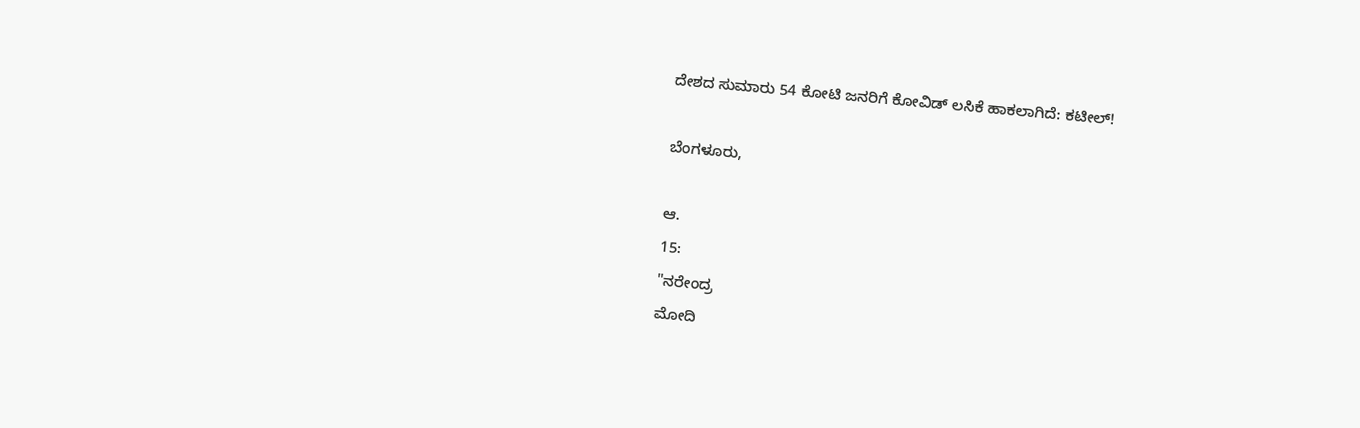ದೇಶದ ಸುಮಾರು 54 ಕೋಟಿ ಜನರಿಗೆ ಕೋವಿಡ್ ಲಸಿಕೆ ಹಾಕಲಾಗಿದೆ: ಕಟೀಲ್!

ಬೆಂಗಳೂರು,

ಆ.
15:
"ನರೇಂದ್ರ
ಮೋದಿ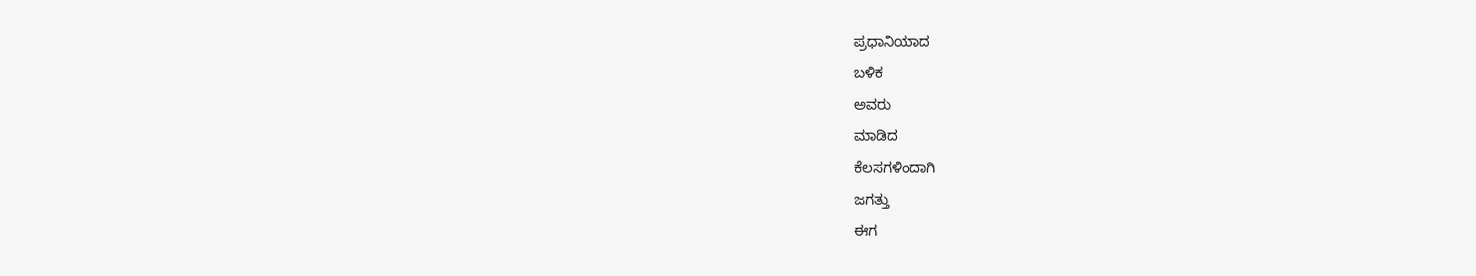ಪ್ರಧಾನಿಯಾದ
ಬಳಿಕ
ಅವರು
ಮಾಡಿದ
ಕೆಲಸಗಳಿಂದಾಗಿ
ಜಗತ್ತು
ಈಗ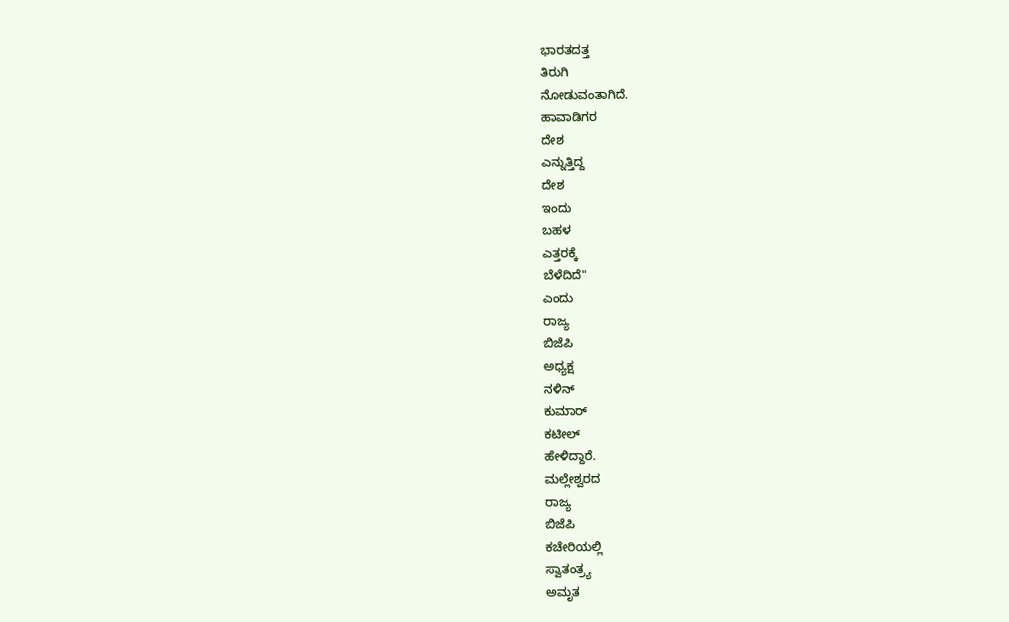ಭಾರತದತ್ತ
ತಿರುಗಿ
ನೋಡುವಂತಾಗಿದೆ.
ಹಾವಾಡಿಗರ
ದೇಶ
ಎನ್ನುತ್ತಿದ್ದ
ದೇಶ
ಇಂದು
ಬಹಳ
ಎತ್ತರಕ್ಕೆ
ಬೆಳೆದಿದೆ"
ಎಂದು
ರಾಜ್ಯ
ಬಿಜೆಪಿ
ಅಧ್ಯಕ್ಷ
ನಳಿನ್
ಕುಮಾರ್
ಕಟೀಲ್
ಹೇಳಿದ್ದಾರೆ.
ಮಲ್ಲೇಶ್ವರದ
ರಾಜ್ಯ
ಬಿಜೆಪಿ
ಕಚೇರಿಯಲ್ಲಿ
ಸ್ವಾತಂತ್ರ್ಯ
ಅಮೃತ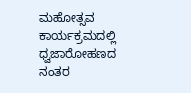ಮಹೋತ್ಸವ
ಕಾರ್ಯಕ್ರಮದಲ್ಲಿ
ಧ್ವಜಾರೋಹಣದ
ನಂತರ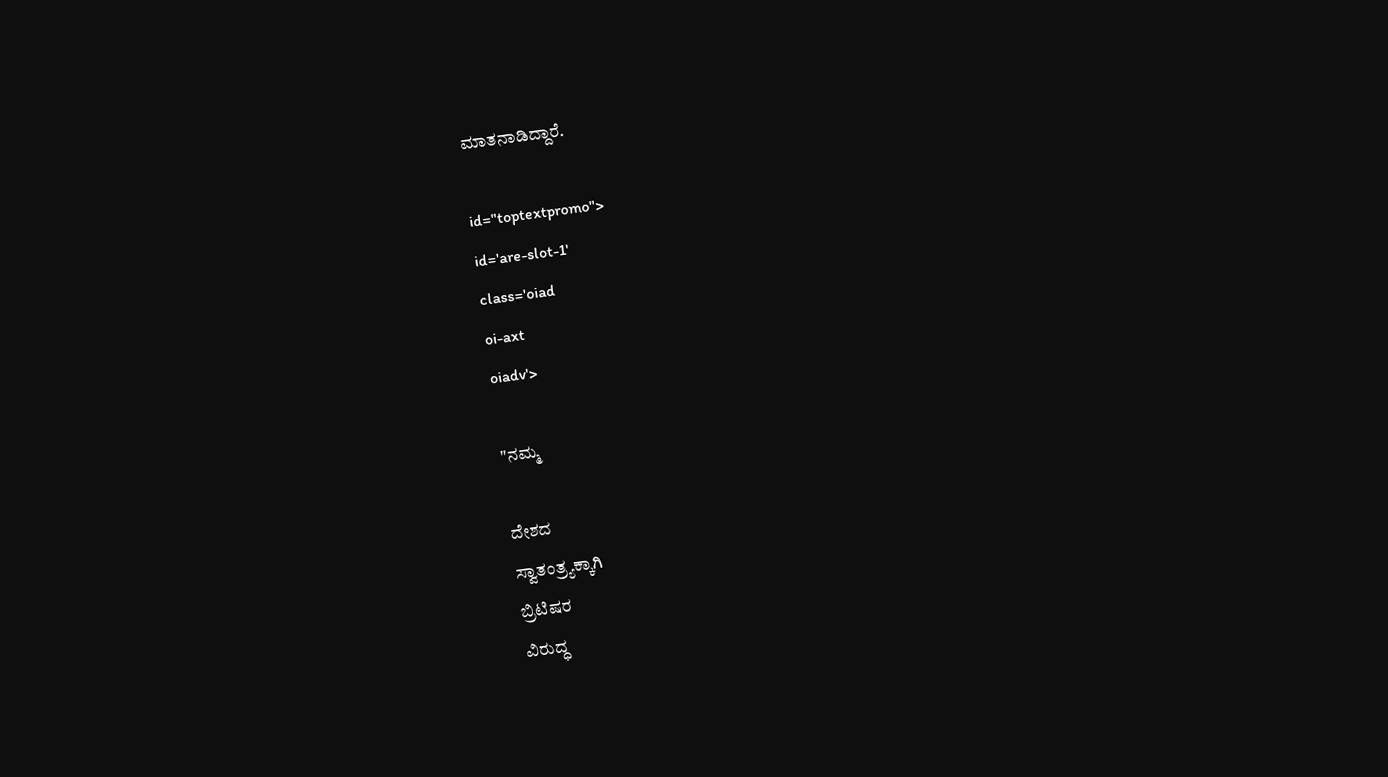ಮಾತನಾಡಿದ್ದಾರೆ.

id="toptextpromo">
id='are-slot-1'
class='oiad
oi-axt
oiadv'>

"ನಮ್ಮ

ದೇಶದ
ಸ್ವಾತಂತ್ರ್ಯಕ್ಕಾಗಿ
ಬ್ರಿಟಿಷರ
ವಿರುದ್ಧ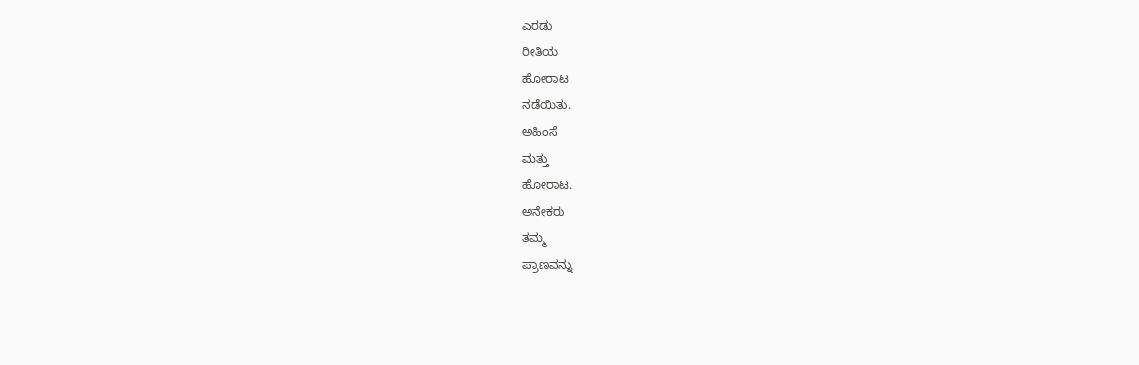ಎರಡು
ರೀತಿಯ
ಹೋರಾಟ
ನಡೆಯಿತು.
ಅಹಿಂಸೆ
ಮತ್ತು
ಹೋರಾಟ.
ಅನೇಕರು
ತಮ್ಮ
ಪ್ರಾಣವನ್ನು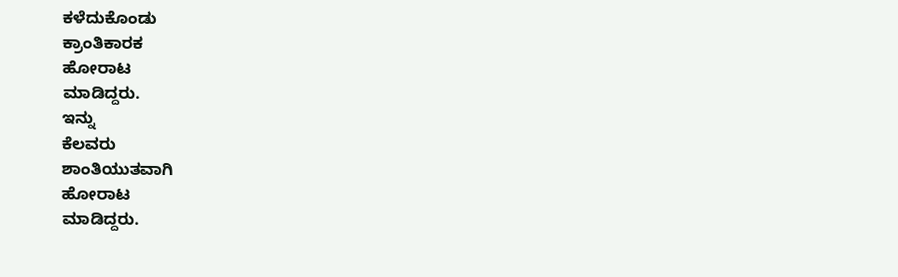ಕಳೆದುಕೊಂಡು
ಕ್ರಾಂತಿಕಾರಕ
ಹೋರಾಟ
ಮಾಡಿದ್ದರು.
ಇನ್ನು
ಕೆಲವರು
ಶಾಂತಿಯುತವಾಗಿ
ಹೋರಾಟ
ಮಾಡಿದ್ದರು.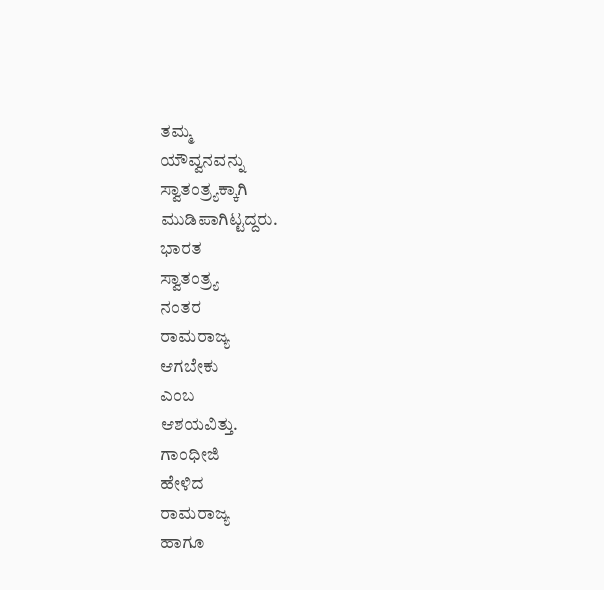ತಮ್ಮ
ಯೌವ್ವನವನ್ನು
ಸ್ವಾತಂತ್ರ್ಯಕ್ಕಾಗಿ
ಮುಡಿಪಾಗಿಟ್ಟದ್ದರು.
ಭಾರತ
ಸ್ವಾತಂತ್ರ್ಯ
ನಂತರ
ರಾಮರಾಜ್ಯ
ಆಗಬೇಕು
ಎಂಬ
ಆಶಯವಿತ್ತು.
ಗಾಂಧೀಜಿ
ಹೇಳಿದ
ರಾಮರಾಜ್ಯ
ಹಾಗೂ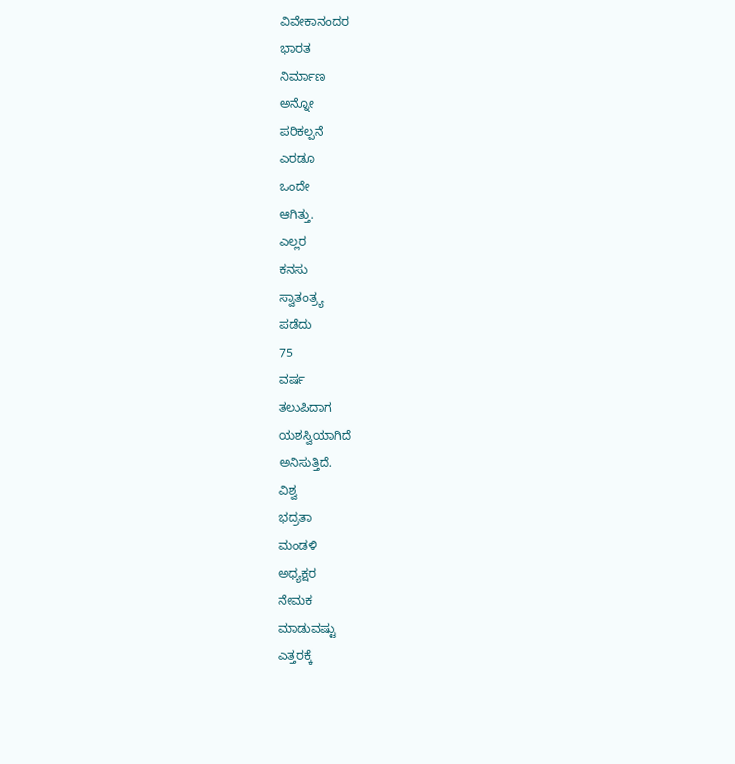ವಿವೇಕಾನಂದರ
ಭಾರತ
ನಿರ್ಮಾಣ
ಅನ್ನೋ
ಪರಿಕಲ್ಪನೆ
ಎರಡೂ
ಒಂದೇ
ಆಗಿತ್ತು.
ಎಲ್ಲರ
ಕನಸು
ಸ್ವಾತಂತ್ರ್ಯ
ಪಡೆದು
75
ವರ್ಷ
ತಲುಪಿದಾಗ
ಯಶಸ್ವಿಯಾಗಿದೆ
ಅನಿಸುತ್ತಿದೆ.
ವಿಶ್ವ
ಭದ್ರತಾ
ಮಂಡಳಿ
ಅಧ್ಯಕ್ಷರ
ನೇಮಕ
ಮಾಡುವಷ್ಟು
ಎತ್ತರಕ್ಕೆ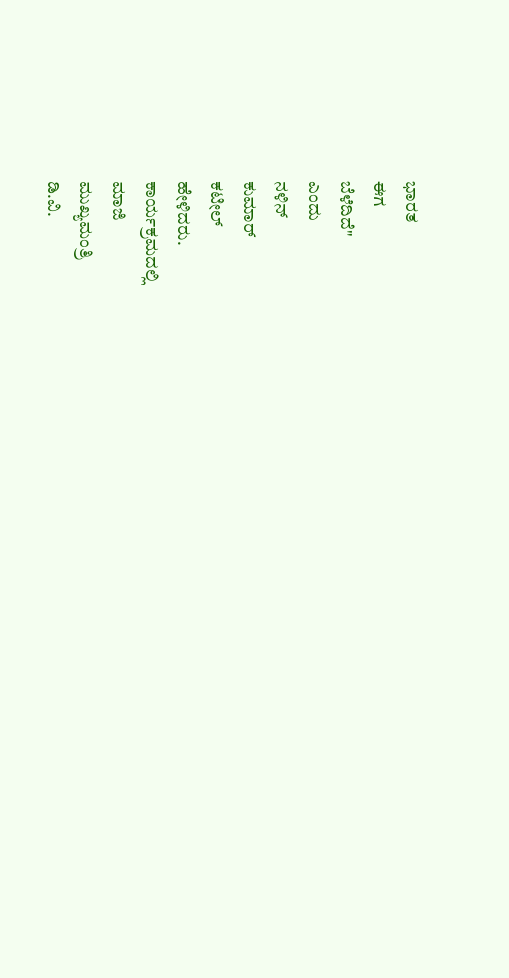ಭಾರತ
ಈಗ
ಬೆಳೆದಿದೆ"
ಎಂದು
ನಳಿನ್
ಕುಮಾರ್
ಕಟೀಲ್
ಹೇಳಿದರು.
ಕಾರ್ಯಕ್ರಮದಲ್ಲಿ
ಮಾಜಿ
ಮುಖ್ಯಮಂತ್ರಿ
ಡಿ.ವಿ.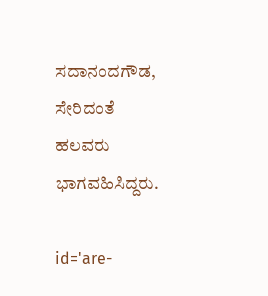ಸದಾನಂದಗೌಡ,
ಸೇರಿದಂತೆ
ಹಲವರು
ಭಾಗವಹಿಸಿದ್ದರು.

id='are-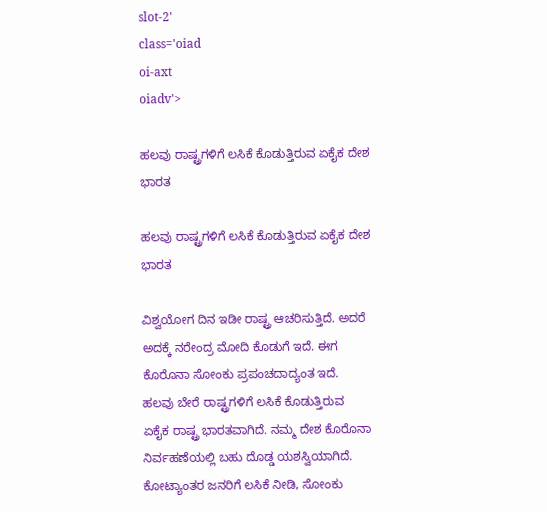slot-2'
class='oiad
oi-axt
oiadv'>

ಹಲವು ರಾಷ್ಟ್ರಗಳಿಗೆ ಲಸಿಕೆ ಕೊಡುತ್ತಿರುವ ಏಕೈಕ ದೇಶ ಭಾರತ

ಹಲವು ರಾಷ್ಟ್ರಗಳಿಗೆ ಲಸಿಕೆ ಕೊಡುತ್ತಿರುವ ಏಕೈಕ ದೇಶ ಭಾರತ

ವಿಶ್ವಯೋಗ ದಿನ ಇಡೀ ರಾಷ್ಟ್ರ ಆಚರಿಸುತ್ತಿದೆ. ಅದರೆ ಅದಕ್ಕೆ ನರೇಂದ್ರ ಮೋದಿ ಕೊಡುಗೆ ಇದೆ. ಈಗ ಕೊರೊನಾ ಸೋಂಕು ಪ್ರಪಂಚದಾದ್ಯಂತ ಇದೆ. ಹಲವು ಬೇರೆ ರಾಷ್ಟ್ರಗಳಿಗೆ ಲಸಿಕೆ ಕೊಡುತ್ತಿರುವ ಏಕೈಕ ರಾಷ್ಟ್ರ ಭಾರತವಾಗಿದೆ. ನಮ್ಮ ದೇಶ ಕೊರೊನಾ ನಿರ್ವಹಣೆಯಲ್ಲಿ ಬಹು ದೊಡ್ಡ ಯಶಸ್ವಿಯಾಗಿದೆ. ಕೋಟ್ಯಾಂತರ ಜನರಿಗೆ ಲಸಿಕೆ ನೀಡಿ, ಸೋಂಕು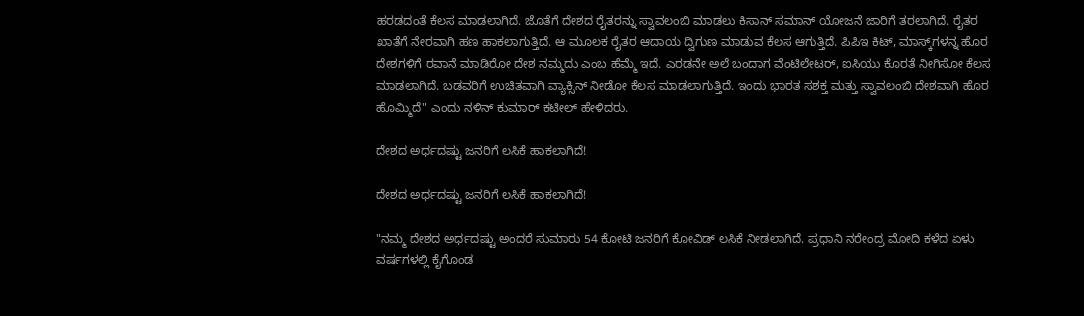ಹರಡದಂತೆ ಕೆಲಸ ಮಾಡಲಾಗಿದೆ. ಜೊತೆಗೆ ದೇಶದ ರೈತರನ್ನು ಸ್ವಾವಲಂಬಿ ಮಾಡಲು ಕಿಸಾನ್ ಸಮಾನ್ ಯೋಜನೆ ಜಾರಿಗೆ ತರಲಾಗಿದೆ. ರೈತರ ಖಾತೆಗೆ ನೇರವಾಗಿ ಹಣ ಹಾಕಲಾಗುತ್ತಿದೆ. ಆ ಮೂಲಕ ರೈತರ ಆದಾಯ ದ್ವಿಗುಣ ಮಾಡುವ ಕೆಲಸ ಆಗುತ್ತಿದೆ. ಪಿಪಿಇ ಕಿಟ್, ಮಾಸ್ಕ್‌ಗಳನ್ನ ಹೊರ ದೇಶಗಳಿಗೆ ರವಾನೆ ಮಾಡಿರೋ ದೇಶ ನಮ್ಮದು ಎಂಬ ಹೆಮ್ಮೆ ಇದೆ. ಎರಡನೇ ಅಲೆ ಬಂದಾಗ ವೆಂಟಿಲೇಟರ್, ಐಸಿಯು ಕೊರತೆ ನೀಗಿಸೋ ಕೆಲಸ ಮಾಡಲಾಗಿದೆ. ಬಡವರಿಗೆ ಉಚಿತವಾಗಿ ವ್ಯಾಕ್ಸಿನ್ ನೀಡೋ ಕೆಲಸ ಮಾಡಲಾಗುತ್ತಿದೆ. ಇಂದು ಭಾರತ ಸಶಕ್ತ ಮತ್ತು ಸ್ವಾವಲಂಬಿ ದೇಶವಾಗಿ ಹೊರ ಹೊಮ್ಮಿದೆ" ಎಂದು ನಳಿನ್ ಕುಮಾರ್ ಕಟೀಲ್ ಹೇಳಿದರು.

ದೇಶದ ಅರ್ಧದಷ್ಟು ಜನರಿಗೆ ಲಸಿಕೆ ಹಾಕಲಾಗಿದೆ!

ದೇಶದ ಅರ್ಧದಷ್ಟು ಜನರಿಗೆ ಲಸಿಕೆ ಹಾಕಲಾಗಿದೆ!

"ನಮ್ಮ ದೇಶದ ಅರ್ಧದಷ್ಟು ಅಂದರೆ ಸುಮಾರು 54 ಕೋಟಿ ಜನರಿಗೆ ಕೋವಿಡ್ ಲಸಿಕೆ ನೀಡಲಾಗಿದೆ. ಪ್ರಧಾನಿ ನರೇಂದ್ರ ಮೋದಿ ಕಳೆದ ಏಳು ವರ್ಷಗಳಲ್ಲಿ ಕೈಗೊಂಡ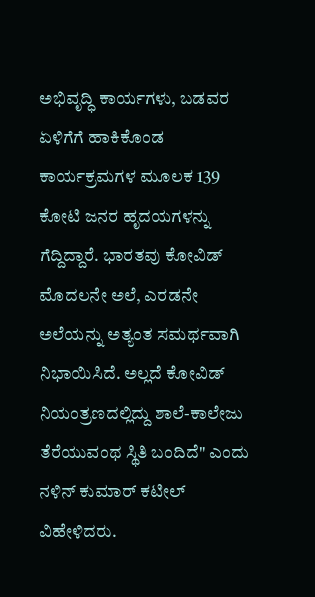ಅಭಿವೃದ್ಧಿ ಕಾರ್ಯಗಳು, ಬಡವರ ಏಳಿಗೆಗೆ ಹಾಕಿಕೊಂಡ ಕಾರ್ಯಕ್ರಮಗಳ ಮೂಲಕ 139 ಕೋಟಿ ಜನರ ಹೃದಯಗಳನ್ನು ಗೆದ್ದಿದ್ದಾರೆ. ಭಾರತವು ಕೋವಿಡ್ ಮೊದಲನೇ ಅಲೆ, ಎರಡನೇ ಅಲೆಯನ್ನು ಅತ್ಯಂತ ಸಮರ್ಥವಾಗಿ ನಿಭಾಯಿಸಿದೆ. ಅಲ್ಲದೆ ಕೋವಿಡ್ ನಿಯಂತ್ರಣದಲ್ಲಿದ್ದು ಶಾಲೆ-ಕಾಲೇಜು ತೆರೆಯುವಂಥ ಸ್ಥಿತಿ ಬಂದಿದೆ" ಎಂದು ನಳಿನ್ ಕುಮಾರ್ ಕಟೀಲ್ ವಿಹೇಳಿದರು.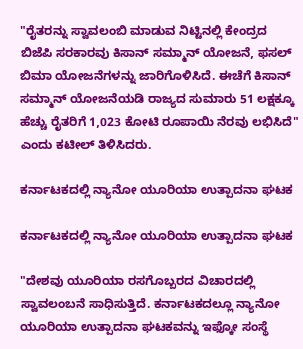"ರೈತರನ್ನು ಸ್ವಾವಲಂಬಿ ಮಾಡುವ ನಿಟ್ಟಿನಲ್ಲಿ ಕೇಂದ್ರದ ಬಿಜೆಪಿ ಸರಕಾರವು ಕಿಸಾನ್ ಸಮ್ಮಾನ್ ಯೋಜನೆ, ಫಸಲ್ ಬಿಮಾ ಯೋಜನೆಗಳನ್ನು ಜಾರಿಗೊಳಿಸಿದೆ. ಈಚೆಗೆ ಕಿಸಾನ್ ಸಮ್ಮಾನ್ ಯೋಜನೆಯಡಿ ರಾಜ್ಯದ ಸುಮಾರು 51 ಲಕ್ಷಕ್ಕೂ ಹೆಚ್ಚು ರೈತರಿಗೆ 1,023 ಕೋಟಿ ರೂಪಾಯಿ ನೆರವು ಲಭಿಸಿದೆ" ಎಂದು ಕಟೀಲ್ ತಿಳಿಸಿದರು.

ಕರ್ನಾಟಕದಲ್ಲಿ ನ್ಯಾನೋ ಯೂರಿಯಾ ಉತ್ಪಾದನಾ ಘಟಕ

ಕರ್ನಾಟಕದಲ್ಲಿ ನ್ಯಾನೋ ಯೂರಿಯಾ ಉತ್ಪಾದನಾ ಘಟಕ

"ದೇಶವು ಯೂರಿಯಾ ರಸಗೊಬ್ಬರದ ವಿಚಾರದಲ್ಲಿ ಸ್ವಾವಲಂಬನೆ ಸಾಧಿಸುತ್ತಿದೆ. ಕರ್ನಾಟಕದಲ್ಲೂ ನ್ಯಾನೋ ಯೂರಿಯಾ ಉತ್ಪಾದನಾ ಘಟಕವನ್ನು ಇಫ್ಕೋ ಸಂಸ್ಥೆ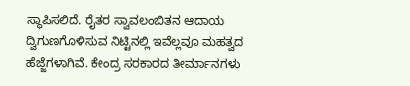ಸ್ಥಾಪಿಸಲಿದೆ. ರೈತರ ಸ್ವಾವಲಂಬಿತನ ಆದಾಯ ದ್ವಿಗುಣಗೊಳಿಸುವ ನಿಟ್ಟಿನಲ್ಲಿ ಇವೆಲ್ಲವೂ ಮಹತ್ವದ ಹೆಜ್ಜೆಗಳಾಗಿವೆ. ಕೇಂದ್ರ ಸರಕಾರದ ತೀರ್ಮಾನಗಳು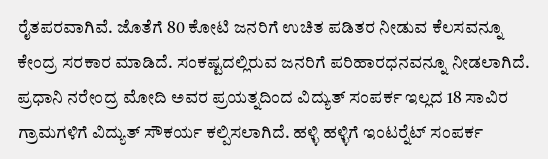ರೈತಪರವಾಗಿವೆ. ಜೊತೆಗೆ 80 ಕೋಟಿ ಜನರಿಗೆ ಉಚಿತ ಪಡಿತರ ನೀಡುವ ಕೆಲಸವನ್ನೂ ಕೇಂದ್ರ ಸರಕಾರ ಮಾಡಿದೆ. ಸಂಕಷ್ಟದಲ್ಲಿರುವ ಜನರಿಗೆ ಪರಿಹಾರಧನವನ್ನೂ ನೀಡಲಾಗಿದೆ. ಪ್ರಧಾನಿ ನರೇಂದ್ರ ಮೋದಿ ಅವರ ಪ್ರಯತ್ನದಿಂದ ವಿದ್ಯುತ್ ಸಂಪರ್ಕ ಇಲ್ಲದ 18 ಸಾವಿರ ಗ್ರಾಮಗಳಿಗೆ ವಿದ್ಯುತ್ ಸೌಕರ್ಯ ಕಲ್ಪಿಸಲಾಗಿದೆ. ಹಳ್ಳಿ ಹಳ್ಳಿಗೆ ಇಂಟರ್‍ನೆಟ್ ಸಂಪರ್ಕ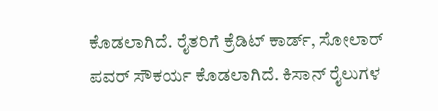ಕೊಡಲಾಗಿದೆ. ರೈತರಿಗೆ ಕ್ರೆಡಿಟ್ ಕಾರ್ಡ್, ಸೋಲಾರ್ ಪವರ್ ಸೌಕರ್ಯ ಕೊಡಲಾಗಿದೆ. ಕಿಸಾನ್ ರೈಲುಗಳ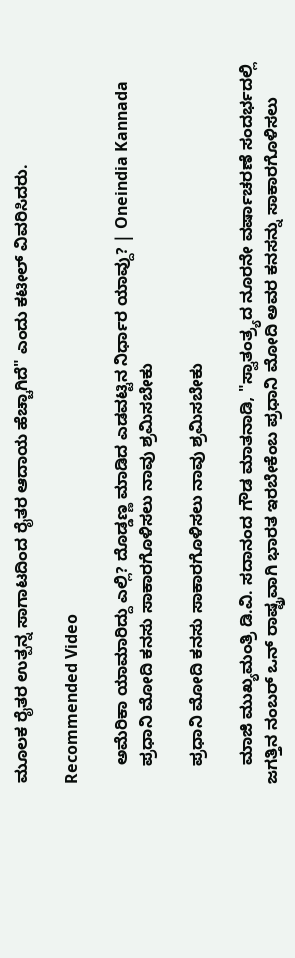ಮೂಲಕ ರೈತರ ಉತ್ಪನ್ನ ಸಾಗಾಟದಿಂದ ರೈತರ ಆದಾಯ ಹೆಚ್ಚಾಗಿದೆ" ಎಂದು ಕಟೀಲ್ ವಿವರಿಸಿದರು.

Recommended Video

    ಅಮೆರಿಕಾ ಯಾಮಾರಿದ್ದು ಎಲ್ಲಿ? ದೊಡ್ಡಣ್ಣ ಮಾಡಿದ ಎಡವಟ್ಟಿನ ನಿರ್ಧಾರ ಯಾವ್ದು? | Oneindia Kannada
    ಪ್ರಧಾನಿ ಮೋದಿ ಕನಸು ಸಾಕಾರಗೊಳಿಸಲು ನಾವು ಶ್ರಮಿಸಬೇಕು

    ಪ್ರಧಾನಿ ಮೋದಿ ಕನಸು ಸಾಕಾರಗೊಳಿಸಲು ನಾವು ಶ್ರಮಿಸಬೇಕು

    ಮಾಜಿ ಮುಖ್ಯಮಂತ್ರಿ ಡಿ.ವಿ. ಸದಾನಂದ ಗೌಡ ಮಾತನಾಡಿ, "ಸ್ವಾತಂತ್ರ್ಯದ ನೂರನೇ ವರ್ಷಾಚರಣೆ ಸಂದರ್ಭದಲ್ಲಿ ಜಗತ್ತಿನ ನಂಬರ್ ಒನ್ ರಾಷ್ಟ್ರವಾಗಿ ಭಾರತ ಇರಬೇಕೆಂಬ ಪ್ರಧಾನಿ ಮೋದಿ ಅವರ ಕನಸನ್ನು ಸಾಕಾರಗೊಳಿಸಲು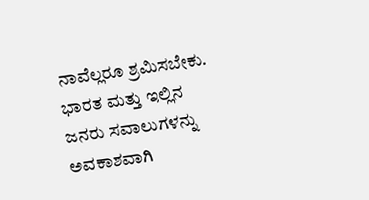ನಾವೆಲ್ಲರೂ ಶ್ರಮಿಸಬೇಕು. ಭಾರತ ಮತ್ತು ಇಲ್ಲಿನ ಜನರು ಸವಾಲುಗಳನ್ನು ಅವಕಾಶವಾಗಿ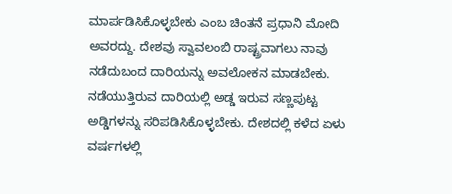ಮಾರ್ಪಡಿಸಿಕೊಳ್ಳಬೇಕು ಎಂಬ ಚಿಂತನೆ ಪ್ರಧಾನಿ ಮೋದಿ ಅವರದ್ದು. ದೇಶವು ಸ್ವಾವಲಂಬಿ ರಾಷ್ಟ್ರವಾಗಲು ನಾವು ನಡೆದುಬಂದ ದಾರಿಯನ್ನು ಅವಲೋಕನ ಮಾಡಬೇಕು. ನಡೆಯುತ್ತಿರುವ ದಾರಿಯಲ್ಲಿ ಅಡ್ಡ ಇರುವ ಸಣ್ಣಪುಟ್ಟ ಅಡ್ಡಿಗಳನ್ನು ಸರಿಪಡಿಸಿಕೊಳ್ಳಬೇಕು. ದೇಶದಲ್ಲಿ ಕಳೆದ ಏಳು ವರ್ಷಗಳಲ್ಲಿ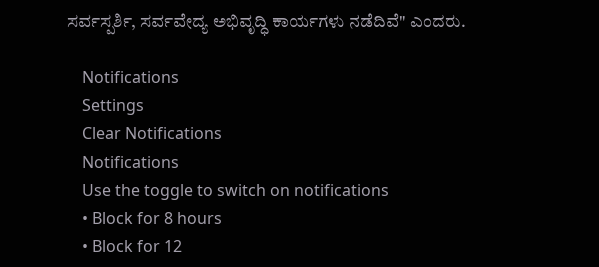ಸರ್ವಸ್ಪರ್ಶಿ, ಸರ್ವವೇದ್ಯ ಅಭಿವೃದ್ಧಿ ಕಾರ್ಯಗಳು ನಡೆದಿವೆ" ಎಂದರು.

    Notifications
    Settings
    Clear Notifications
    Notifications
    Use the toggle to switch on notifications
    • Block for 8 hours
    • Block for 12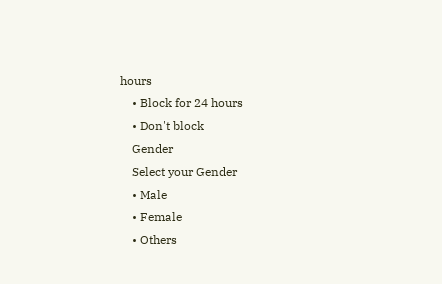hours
    • Block for 24 hours
    • Don't block
    Gender
    Select your Gender
    • Male
    • Female
    • Others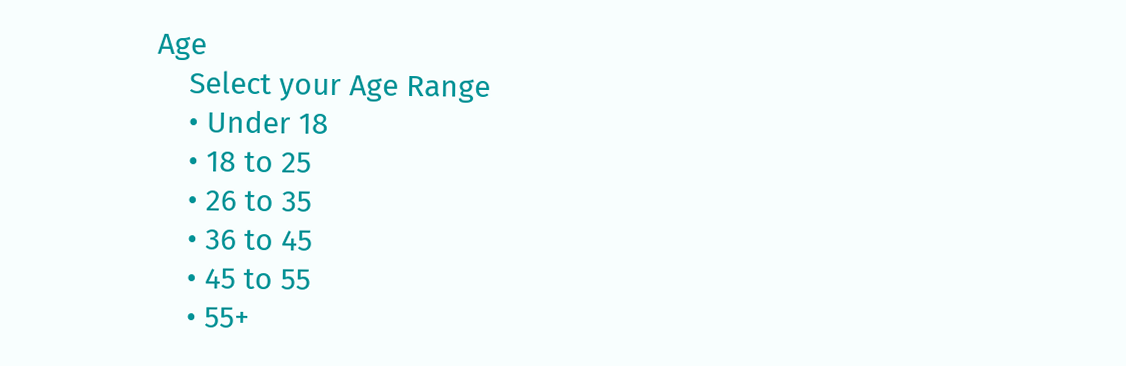Age
    Select your Age Range
    • Under 18
    • 18 to 25
    • 26 to 35
    • 36 to 45
    • 45 to 55
    • 55+